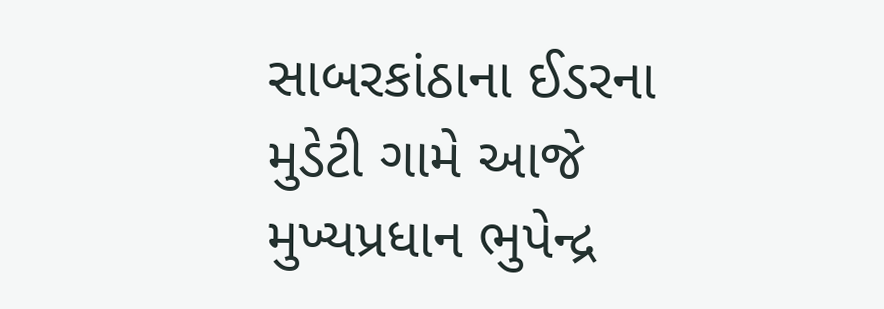સાબરકાંઠાના ઈડરના મુડેટી ગામે આજે મુખ્યપ્રધાન ભુપેન્દ્ર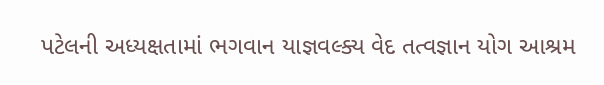પટેલની અધ્યક્ષતામાં ભગવાન યાજ્ઞવલ્ક્ય વેદ તત્વજ્ઞાન યોગ આશ્રમ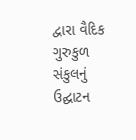દ્વારા વૈદિક ગુરુકુળ સંકુલનું ઉદ્ઘાટન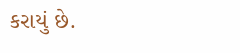કરાયું છે.